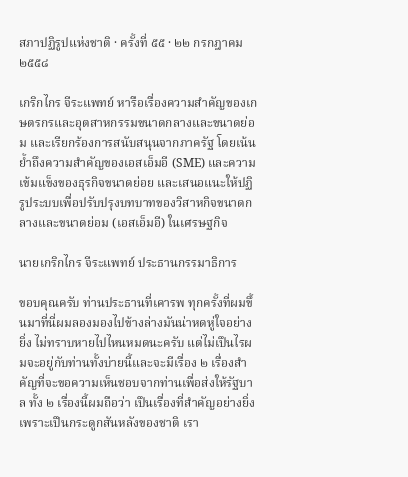สภาปฏิรูปแห่งชาติ · ครั้งที่ ๕๕ · ๒๒ กรกฎาคม ๒๕๕๘

เกริกไกร จีระแพทย์ หารือเรื่องความสำคัญของเกษตรกรและอุตสาหกรรมขนาดกลางและขนาดย่อม และเรียกร้องการสนับสนุนจากภาครัฐ โดยเน้นย้ำถึงความสำคัญของเอสเอ็มอี (SME) และความเข้มแข็งของธุรกิจขนาดย่อย และเสนอแนะให้ปฏิรูประบบเพื่อปรับปรุงบทบาทของวิสาหกิจขนาดกลางและขนาดย่อม (เอสเอ็มอี) ในเศรษฐกิจ

นายเกริกไกร จีระแพทย์ ประธานกรรมาธิการ

ขอบคุณครับ ท่านประธานที่เคารพ ทุกครั้งที่ผมขึ้นมาที่นี่ผมลองมองไปข้างล่างมันน่าหดหู่ใจอย่างยิ่ง ไม่ทราบหายไปไหนหมดนะครับ แต่ไม่เปึนไรผมจะอยู่กับท่านทั้งบ่ายนี้และจะมีเรื่อง ๒ เรื่องสําคัญที่จะขอความเห็นชอบจากท่านเพื่อส่งให้รัฐบาล ทั้ง ๒ เรื่องนี้ผมถือว่า เปึนเรื่องที่สําคัญอย่างยิ่งเพราะเปึนกระดูกสันหลังของชาติ เรา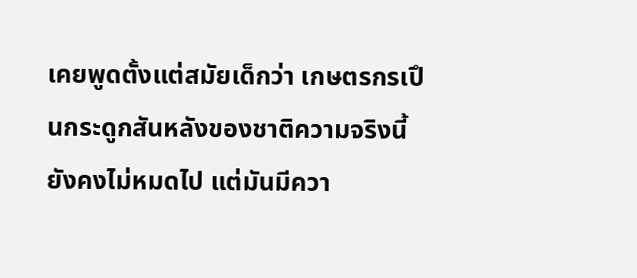เคยพูดตั้งแต่สมัยเด็กว่า เกษตรกรเปึนกระดูกสันหลังของชาติความจริงนี้ยังคงไม่หมดไป แต่มันมีควา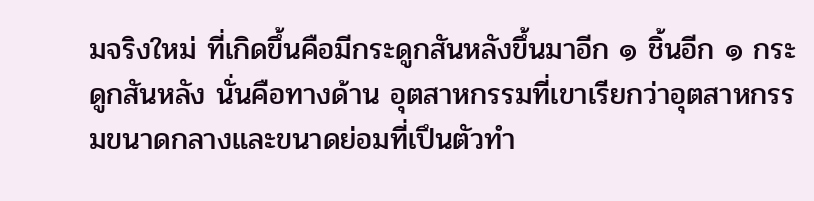มจริงใหม่ ที่เกิดขึ้นคือมีกระดูกสันหลังขึ้นมาอีก ๑ ชิ้นอีก ๑ กระดูกสันหลัง นั่นคือทางด้าน อุตสาหกรรมที่เขาเรียกว่าอุตสาหกรรมขนาดกลางและขนาดย่อมที่เปึนตัวทํา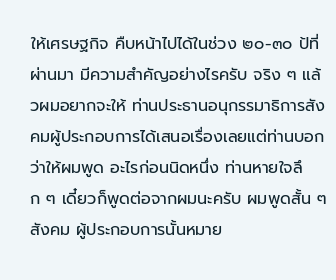ให้เศรษฐกิจ คืบหน้าไปได้ในช่วง ๒๐-๓๐ ป้ที่ผ่านมา มีความสําคัญอย่างไรครับ จริง ๆ แล้วผมอยากจะให้ ท่านประธานอนุกรรมาธิการสังคมผู้ประกอบการได้เสนอเรื่องเลยแต่ท่านบอกว่าให้ผมพูด อะไรก่อนนิดหนึ่ง ท่านหายใจลึก ๆ เดี๋ยวก็พูดต่อจากผมนะครับ ผมพูดสั้น ๆ สังคม ผู้ประกอบการนั้นหมาย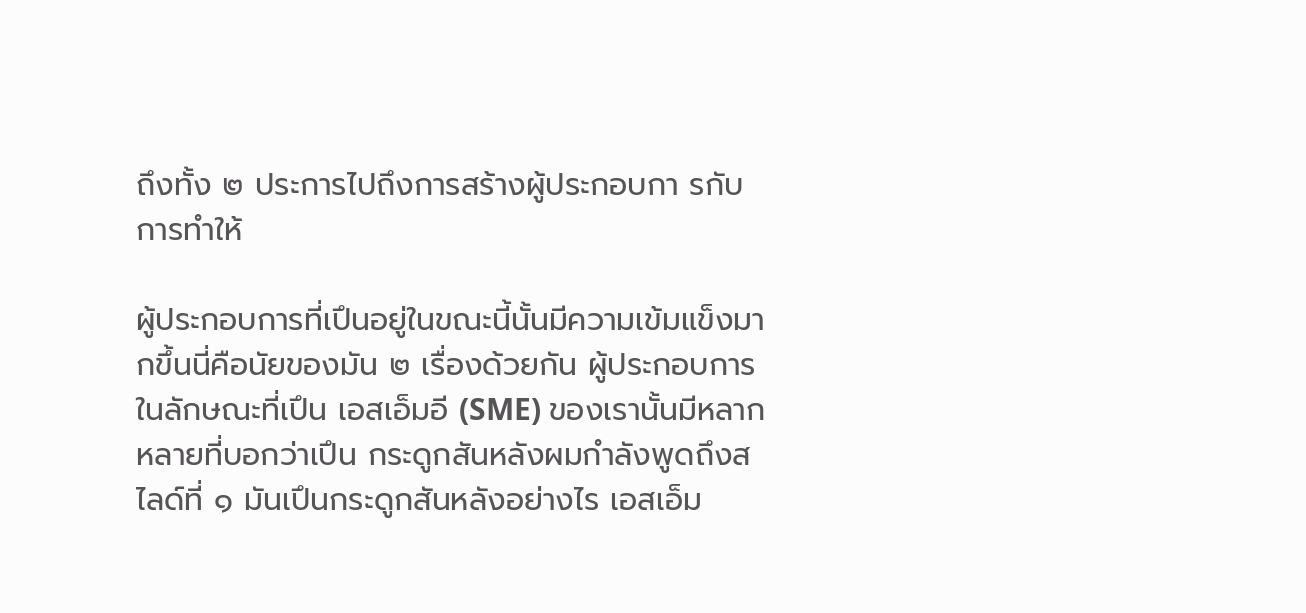ถึงทั้ง ๒ ประการไปถึงการสร้างผู้ประกอบกา รกับการทําให้

ผู้ประกอบการที่เปึนอยู่ในขณะนี้นั้นมีความเข้มแข็งมากขึ้นนี่คือนัยของมัน ๒ เรื่องด้วยกัน ผู้ประกอบการในลักษณะที่เปึน เอสเอ็มอี (SME) ของเรานั้นมีหลากหลายที่บอกว่าเปึน กระดูกสันหลังผมกําลังพูดถึงสไลด์ที่ ๑ มันเปึนกระดูกสันหลังอย่างไร เอสเอ็ม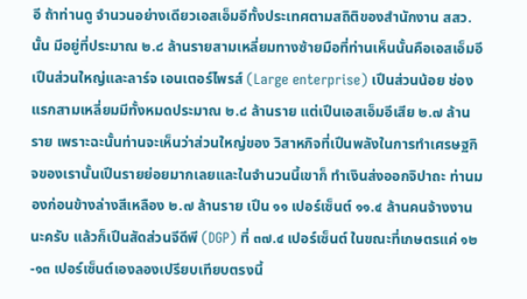อี ถ้าท่านดู จํานวนอย่างเดียวเอสเอ็มอีทั้งประเทศตามสถิติของสํานักงาน สสว. นั้น มีอยู่ที่ประมาณ ๒.๘ ล้านรายสามเหลี่ยมทางซ้ายมือที่ท่านเห็นนั้นคือเอสเอ็มอีเปึนส่วนใหญ่และลาร์จ เอนเตอร์ไพรส์ (Large enterprise) เปึนส่วนน้อย ช่องแรกสามเหลี่ยมมีทั้งหมดประมาณ ๒.๘ ล้านราย แต่เปึนเอสเอ็มอีเสีย ๒.๗ ล้านราย เพราะฉะนั้นท่านจะเห็นว่าส่วนใหญ่ของ วิสาหกิจที่เปึนพลังในการทําเศรษฐกิจของเรานั้นเปึนรายย่อยมากเลยและในจํานวนนี้เขาก็ ทําเงินส่งออกจิปาถะ ท่านมองก่อนข้างล่างสีเหลือง ๒.๗ ล้านราย เปึน ๑๑ เปอร์เซ็นต์ ๑๑.๔ ล้านคนจ้างงาน นะครับ แล้วก็เปึนสัดส่วนจีดีพี (DGP) ที่ ๓๗.๔ เปอร์เซ็นต์ ในขณะที่เกษตรแค่ ๑๒-๑๓ เปอร์เซ็นต์เองลองเปรียบเทียบตรงนี้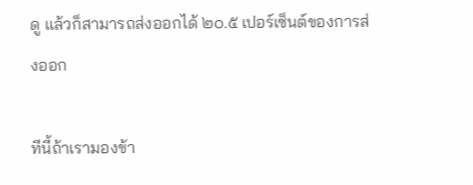ดู แล้วก็สามารถส่งออกได้ ๒๐.๕ เปอร์เซ็นต์ของการส่งออก

ทีนี้ถ้าเรามองข้า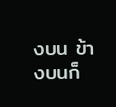งบน ข้างบนก็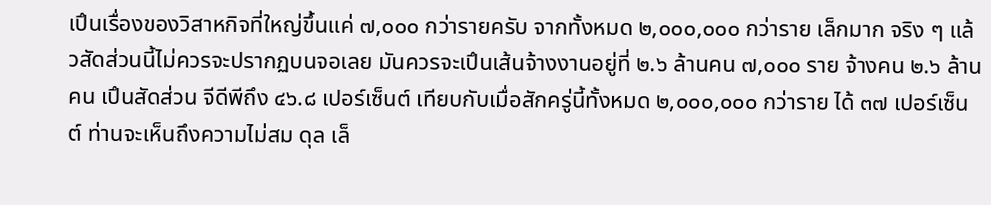เปึนเรื่องของวิสาหกิจที่ใหญ่ขึ้นแค่ ๗,๐๐๐ กว่ารายครับ จากทั้งหมด ๒,๐๐๐,๐๐๐ กว่าราย เล็กมาก จริง ๆ แล้วสัดส่วนนี้ไม่ควรจะปรากฏบนจอเลย มันควรจะเปึนเส้นจ้างงานอยู่ที่ ๒.๖ ล้านคน ๗,๐๐๐ ราย จ้างคน ๒.๖ ล้านคน เปึนสัดส่วน จีดีพีถึง ๔๖.๘ เปอร์เซ็นต์ เทียบกับเมื่อสักครู่นี้ทั้งหมด ๒,๐๐๐,๐๐๐ กว่าราย ได้ ๓๗ เปอร์เซ็นต์ ท่านจะเห็นถึงความไม่สม ดุล เล็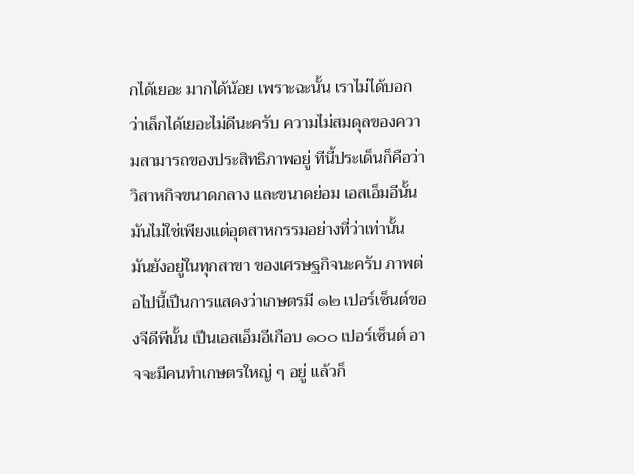กได้เยอะ มากได้น้อย เพราะฉะนั้น เราไม่ได้บอกว่าเล็กได้เยอะไม่ดีนะครับ ความไม่สมดุลของความสามารถของประสิทธิภาพอยู่ ทีนี้ประเด็นก็คือว่าวิสาหกิจขนาดกลาง และขนาดย่อม เอสเอ็มอีนั้นมันไม่ใช่เพียงแต่อุตสาหกรรมอย่างที่ว่าเท่านั้น มันยังอยู่ในทุกสาขา ของเศรษฐกิจนะครับ ภาพต่อไปนี้เปึนการแสดงว่าเกษตรมี ๑๒ เปอร์เซ็นต์ของจีดีพีนั้น เปึนเอสเอ็มอีเกือบ ๑๐๐ เปอร์เซ็นต์ อาจจะมีคนทําเกษตรใหญ่ ๆ อยู่ แล้วก็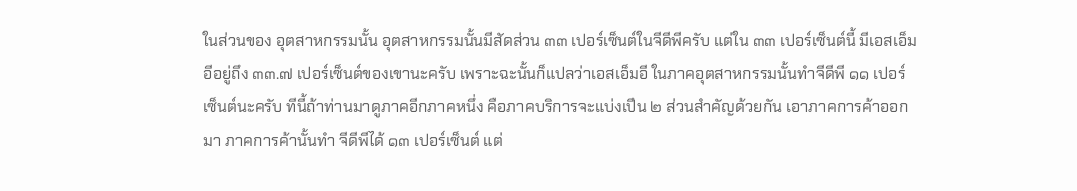ในส่วนของ อุตสาหกรรมนั้น อุตสาหกรรมนั้นมีสัดส่วน ๓๓ เปอร์เซ็นต์ในจีดีพีครับ แต่ใน ๓๓ เปอร์เซ็นต์นี้ มีเอสเอ็มอีอยู่ถึง ๓๓.๗ เปอร์เซ็นต์ของเขานะครับ เพราะฉะนั้นก็แปลว่าเอสเอ็มอี ในภาคอุตสาหกรรมนั้นทําจีดีพี ๑๑ เปอร์เซ็นต์นะครับ ทีนี้ถ้าท่านมาดูภาคอีกภาคหนึ่ง คือภาคบริการจะแบ่งเปึน ๒ ส่วนสําคัญด้วยกัน เอาภาคการค้าออกมา ภาคการค้านั้นทํา จีดีพีได้ ๑๓ เปอร์เซ็นต์ แต่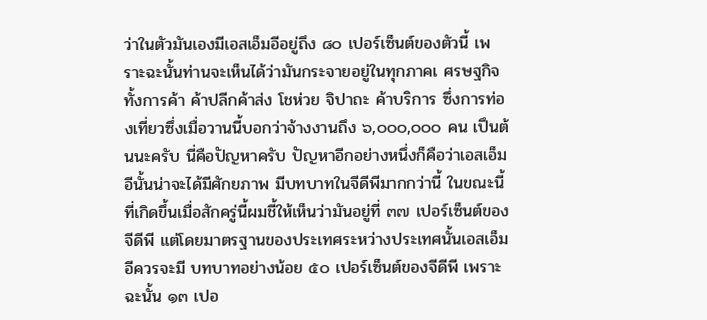ว่าในตัวมันเองมีเอสเอ็มอีอยู่ถึง ๘๐ เปอร์เซ็นต์ของตัวนี้ เพราะฉะนั้นท่านจะเห็นได้ว่ามันกระจายอยู่ในทุกภาคเ ศรษฐกิจทั้งการค้า ค้าปลีกค้าส่ง โชห่วย จิปาถะ ค้าบริการ ซึ่งการท่องเที่ยวซึ่งเมื่อวานนี้บอกว่าจ้างงานถึง ๖,๐๐๐,๐๐๐ คน เปึนต้นนะครับ นี่คือปัญหาครับ ปัญหาอีกอย่างหนึ่งก็คือว่าเอสเอ็มอีนั้นน่าจะได้มีศักยภาพ มีบทบาทในจีดีพีมากกว่านี้ ในขณะนี้ที่เกิดขึ้นเมื่อสักครู่นี้ผมชี้ให้เห็นว่ามันอยู่ที่ ๓๗ เปอร์เซ็นต์ของจีดีพี แต่โดยมาตรฐานของประเทศระหว่างประเทศนั้นเอสเอ็มอีควรจะมี บทบาทอย่างน้อย ๕๐ เปอร์เซ็นต์ของจีดีพี เพราะฉะนั้น ๑๓ เปอ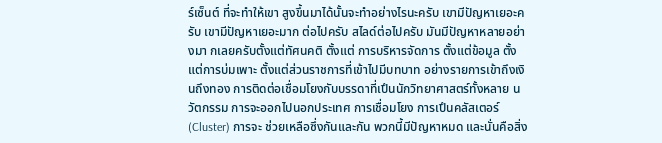ร์เซ็นต์ ที่จะทําให้เขา สูงขึ้นมาได้นั้นจะทําอย่างไรนะครับ เขามีปัญหาเยอะครับ เขามีปัญหาเยอะมาก ต่อไปครับ สไลด์ต่อไปครับ มันมีปัญหาหลายอย่างมา กเลยครับตั้งแต่ทัศนคติ ตั้งแต่ การบริหารจัดการ ตั้งแต่ข้อมูล ตั้งแต่การบ่มเพาะ ตั้งแต่ส่วนราชการที่เข้าไปมีบทบาท อย่างรายการเข้าถึงเงินถึงทอง การติดต่อเชื่อมโยงกับบรรดาที่เปึนนักวิทยาศาสตร์ทั้งหลาย นวัตกรรม การจะออกไปนอกประเทศ การเชื่อมโยง การเปึนคลัสเตอร์ (Cluster) การจะ ช่วยเหลือซึ่งกันและกัน พวกนี้มีปัญหาหมด และนั่นคือสิ่ง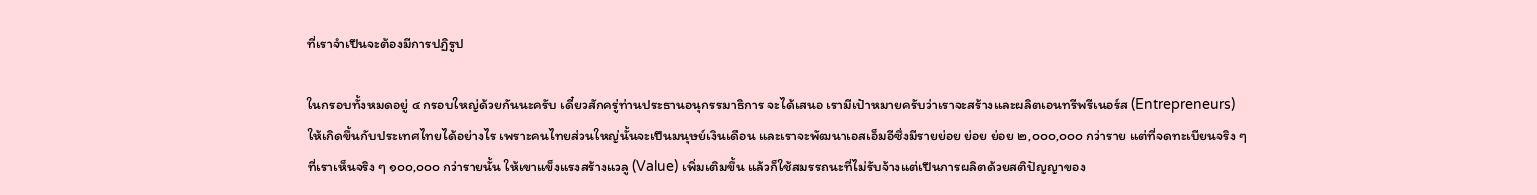ที่เราจําเปึนจะต้องมีการปฏิรูป

ในกรอบทั้งหมดอยู่ ๔ กรอบใหญ่ด้วยกันนะครับ เดี๋ยวสักครู่ท่านประธานอนุกรรมาธิการ จะได้เสนอ เรามีเปัาหมายครับว่าเราจะสร้างและผลิตเอนทรีพรีเนอร์ส (Entrepreneurs) ให้เกิดขึ้นกับประเทศไทยได้อย่างไร เพราะคนไทยส่วนใหญ่นั้นจะเปึนมนุษย์เงินเดือน และเราจะพัฒนาเอสเอ็มอีซึ่งมีรายย่อย ย่อย ย่อย ๒,๐๐๐,๐๐๐ กว่าราย แต่ที่จดทะเบียนจริง ๆ ที่เราเห็นจริง ๆ ๑๐๐,๐๐๐ กว่ารายนั้น ให้เขาแข็งแรงสร้างแวลู (Value) เพิ่มเติมขึ้น แล้วก็ใช้สมรรถนะที่ไม่รับจ้างแต่เปึนการผลิตด้วยสติปัญญาของ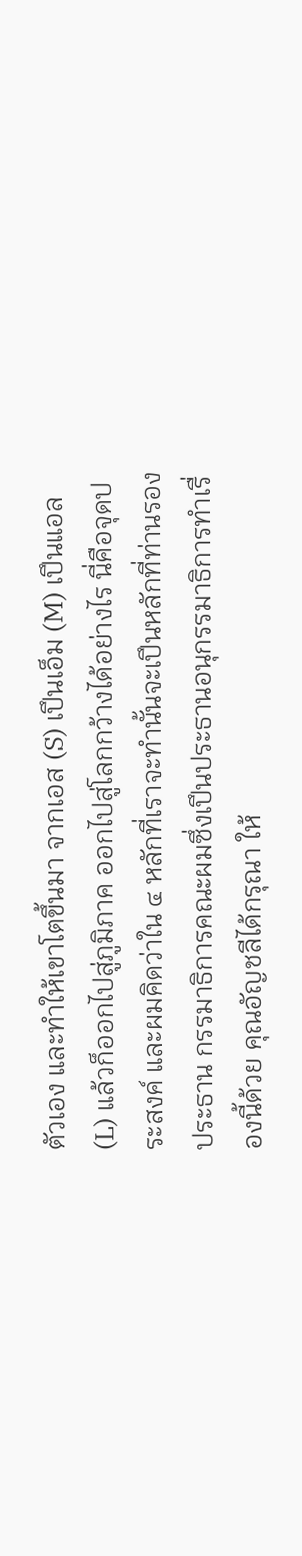ตัวเอง และทําให้เขาโตขึ้นมา จากเอส (S) เปึนเอ็ม (M) เปึนแอล (L) แล้วก็ออกไปสู่ภูมิภาค ออกไปสู่โลกกว้างได้อย่างไร นี่คือจุดประสงค์ และผมคิดว่าใน ๔ หลักที่เราจะทํานั้นจะเปึนหลักที่ท่านรองประธาน กรรมาธิการคณะผมซึ่งเปึนประธานอนุกรรมาธิการทําเรื่องนี้ด้วย คุณอัญชลีได้กรุณา ให้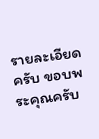รายละเอียดครับ ขอบพระคุณครับ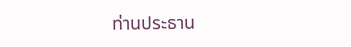ท่านประธาน